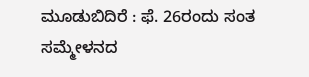ಮೂಡುಬಿದಿರೆ : ಫೆ. 26ರಂದು ಸಂತ ಸಮ್ಮೇಳನದ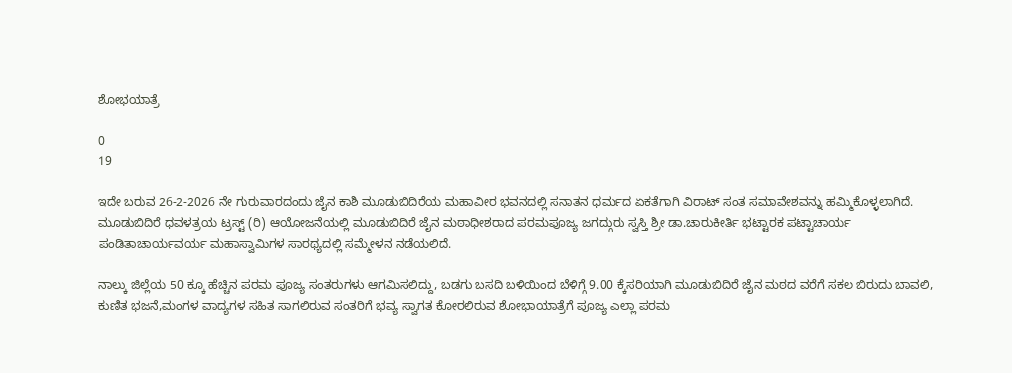ಶೋಭಯಾತ್ರೆ

0
19

ಇದೇ ಬರುವ 26-2-2026 ನೇ ಗುರುವಾರದಂದು ಜೈನ ಕಾಶಿ ಮೂಡುಬಿದಿರೆಯ ಮಹಾವೀರ ಭವನದಲ್ಲಿ ಸನಾತನ ಧರ್ಮದ ಏಕತೆಗಾಗಿ ವಿರಾಟ್ ಸಂತ ಸಮಾವೇಶವನ್ನು ಹಮ್ಮಿಕೊಳ್ಳಲಾಗಿದೆ. ಮೂಡುಬಿದಿರೆ ಧವಳತ್ರಯ ಟ್ರಸ್ಟ್ (ರಿ) ಆಯೋಜನೆಯಲ್ಲಿ ಮೂಡುಬಿದಿರೆ ಜೈನ ಮಠಾಧೀಶರಾದ ಪರಮಪೂಜ್ಯ ಜಗದ್ಗುರು ಸ್ವಸ್ತಿ ಶ್ರೀ ಡಾ.ಚಾರುಕೀರ್ತಿ ಭಟ್ಟಾರಕ ಪಟ್ಟಾಚಾರ್ಯ ಪಂಡಿತಾಚಾರ್ಯವರ್ಯ ಮಹಾಸ್ವಾಮಿಗಳ ಸಾರಥ್ಯದಲ್ಲಿ ಸಮ್ಮೇಳನ ನಡೆಯಲಿದೆ.

ನಾಲ್ಕು ಜಿಲ್ಲೆಯ 50 ಕ್ಕೂ ಹೆಚ್ಚಿನ ಪರಮ ಪೂಜ್ಯ ಸಂತರುಗಳು ಆಗಮಿಸಲಿದ್ದು, ಬಡಗು ಬಸದಿ ಬಳಿಯಿಂದ ಬೆಳಿಗ್ಗೆ 9.00 ಕ್ಕೆಸರಿಯಾಗಿ ಮೂಡುಬಿದಿರೆ ಜೈನ ಮಠದ ವರೆಗೆ ಸಕಲ ಬಿರುದು ಬಾವಲಿ, ಕುಣಿತ ಭಜನೆ,ಮಂಗಳ ವಾದ್ಯಗಳ ಸಹಿತ ಸಾಗಲಿರುವ ಸಂತರಿಗೆ ಭವ್ಯ ಸ್ವಾಗತ ಕೋರಲಿರುವ ಶೋಭಾಯಾತ್ರೆಗೆ ಪೂಜ್ಯ ಎಲ್ಲಾ ಪರಮ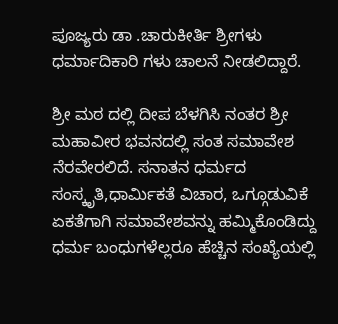ಪೂಜ್ಯರು ಡಾ .ಚಾರುಕೀರ್ತಿ ಶ್ರೀಗಳು ಧರ್ಮಾದಿಕಾರಿ ಗಳು ಚಾಲನೆ ನೀಡಲಿದ್ದಾರೆ.

ಶ್ರೀ ಮಠ ದಲ್ಲಿ ದೀಪ ಬೆಳಗಿಸಿ ನಂತರ ಶ್ರೀ ಮಹಾವೀರ ಭವನದಲ್ಲಿ ಸಂತ ಸಮಾವೇಶ ನೆರವೇರಲಿದೆ. ಸನಾತನ ಧರ್ಮದ ಸಂಸ್ಕೃತಿ,ಧಾರ್ಮಿಕತೆ ವಿಚಾರ, ಒಗ್ಗೂಡುವಿಕೆ ಏಕತೆಗಾಗಿ ಸಮಾವೇಶವನ್ನು ಹಮ್ಮಿಕೊಂಡಿದ್ದು ಧರ್ಮ ಬಂಧುಗಳೆಲ್ಲರೂ ಹೆಚ್ಚಿನ ಸಂಖ್ಯೆಯಲ್ಲಿ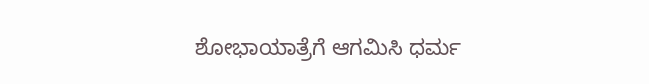ಶೋಭಾಯಾತ್ರೆಗೆ ಆಗಮಿಸಿ ಧರ್ಮ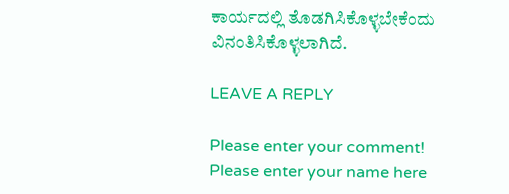ಕಾರ್ಯದಲ್ಲಿ ತೊಡಗಿಸಿಕೊಳ್ಳಬೇಕೆಂದು ವಿನಂತಿಸಿಕೊಳ್ಳಲಾಗಿದೆ.

LEAVE A REPLY

Please enter your comment!
Please enter your name here